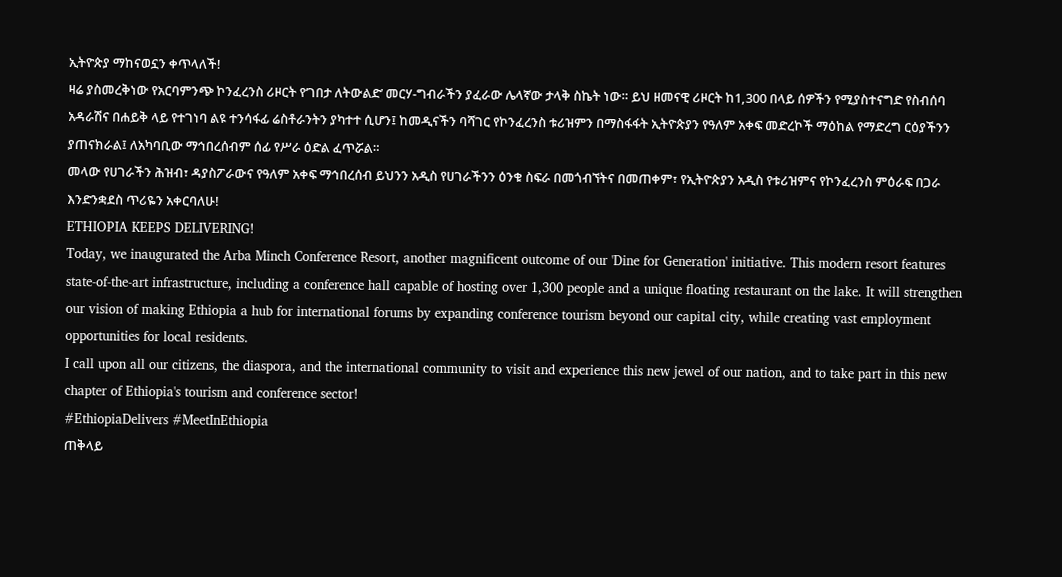ኢትዮጵያ ማከናወኗን ቀጥላለች!
ዛሬ ያስመረቅነው የአርባምንጭ ኮንፈረንስ ሪዞርት የ‘ገበታ ለትውልድ’ መርሃ-ግብራችን ያፈራው ሌላኛው ታላቅ ስኬት ነው። ይህ ዘመናዊ ሪዞርት ከ1,300 በላይ ሰዎችን የሚያስተናግድ የስብሰባ አዳራሽና በሐይቅ ላይ የተገነባ ልዩ ተንሳፋፊ ሬስቶራንትን ያካተተ ሲሆን፤ ከመዲናችን ባሻገር የኮንፈረንስ ቱሪዝምን በማስፋፋት ኢትዮጵያን የዓለም አቀፍ መድረኮች ማዕከል የማድረግ ርዕያችንን ያጠናክራል፤ ለአካባቢው ማኅበረሰብም ሰፊ የሥራ ዕድል ፈጥሯል።
መላው የሀገራችን ሕዝብ፣ ዳያስፖራውና የዓለም አቀፍ ማኅበረሰብ ይህንን አዲስ የሀገራችንን ዕንቁ ስፍራ በመጎብኘትና በመጠቀም፣ የኢትዮጵያን አዲስ የቱሪዝምና የኮንፈረንስ ምዕራፍ በጋራ እንድንቋደስ ጥሪዬን አቀርባለሁ!
ETHIOPIA KEEPS DELIVERING!
Today, we inaugurated the Arba Minch Conference Resort, another magnificent outcome of our 'Dine for Generation' initiative. This modern resort features state-of-the-art infrastructure, including a conference hall capable of hosting over 1,300 people and a unique floating restaurant on the lake. It will strengthen our vision of making Ethiopia a hub for international forums by expanding conference tourism beyond our capital city, while creating vast employment opportunities for local residents.
I call upon all our citizens, the diaspora, and the international community to visit and experience this new jewel of our nation, and to take part in this new chapter of Ethiopia's tourism and conference sector!
#EthiopiaDelivers #MeetInEthiopia
ጠቅላይ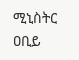ሚኒስትር ዐቢይ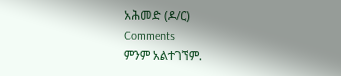አሕመድ (ዶ/ር)
Comments
ምንም አልተገኘም.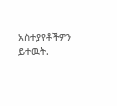አስተያየቶችዎን ይተዉት.